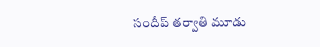సందీప్ తర్వాతి మూడు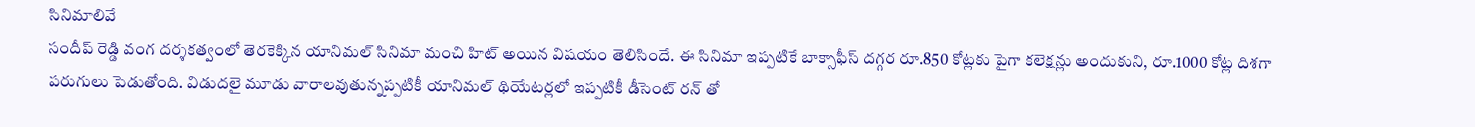సినిమాలివే
సందీప్ రెడ్డి వంగ దర్శకత్వంలో తెరకెక్కిన యానిమల్ సినిమా మంచి హిట్ అయిన విషయం తెలిసిందే. ఈ సినిమా ఇప్పటికే బాక్సాఫీస్ దగ్గర రూ.850 కోట్లకు పైగా కలెక్షన్లు అందుకుని, రూ.1000 కోట్ల దిశగా పరుగులు పెడుతోంది. విడుదలై మూడు వారాలవుతున్నప్పటికీ యానిమల్ థియేటర్లలో ఇప్పటికీ డీసెంట్ రన్ తో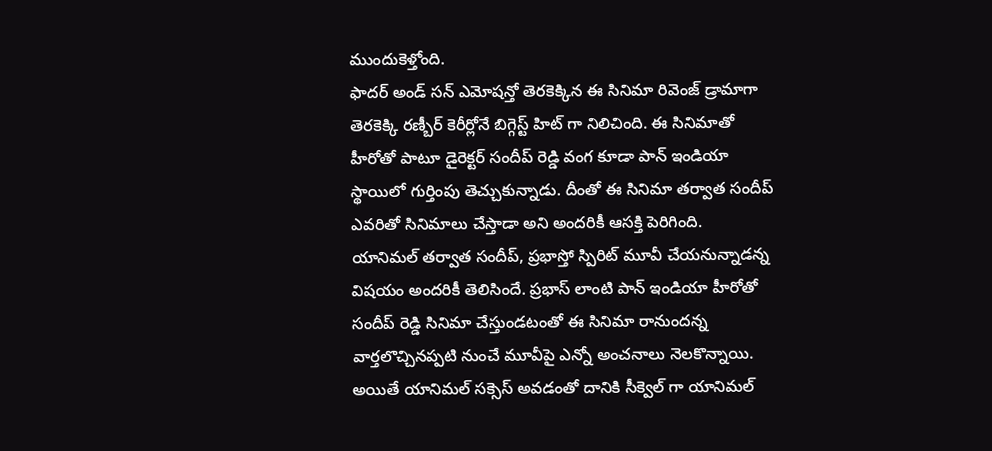ముందుకెళ్తోంది.
ఫాదర్ అండ్ సన్ ఎమోషన్తో తెరకెక్కిన ఈ సినిమా రివెంజ్ డ్రామాగా తెరకెక్కి రణ్బీర్ కెరీర్లోనే బిగ్గెస్ట్ హిట్ గా నిలిచింది. ఈ సినిమాతో హీరోతో పాటూ డైరెక్టర్ సందీప్ రెడ్డి వంగ కూడా పాన్ ఇండియా స్థాయిలో గుర్తింపు తెచ్చుకున్నాడు. దీంతో ఈ సినిమా తర్వాత సందీప్ ఎవరితో సినిమాలు చేస్తాడా అని అందరికీ ఆసక్తి పెరిగింది.
యానిమల్ తర్వాత సందీప్, ప్రభాస్తో స్పిరిట్ మూవీ చేయనున్నాడన్న విషయం అందరికీ తెలిసిందే. ప్రభాస్ లాంటి పాన్ ఇండియా హీరోతో సందీప్ రెడ్డి సినిమా చేస్తుండటంతో ఈ సినిమా రానుందన్న వార్తలొచ్చినప్పటి నుంచే మూవీపై ఎన్నో అంచనాలు నెలకొన్నాయి. అయితే యానిమల్ సక్సెస్ అవడంతో దానికి సీక్వెల్ గా యానిమల్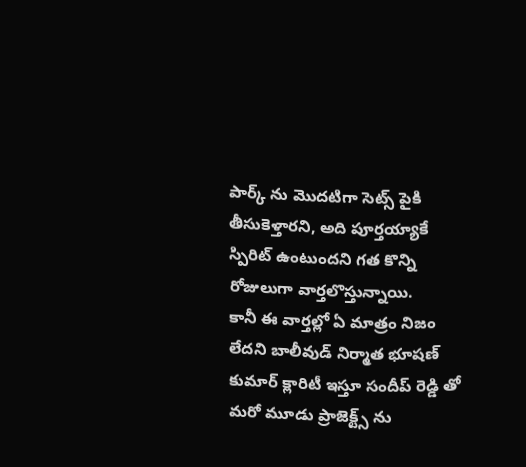పార్క్ ను మొదటిగా సెట్స్ పైకి తీసుకెళ్తారని, అది పూర్తయ్యాకే స్పిరిట్ ఉంటుందని గత కొన్ని రోజులుగా వార్తలొస్తున్నాయి.
కానీ ఈ వార్తల్లో ఏ మాత్రం నిజం లేదని బాలీవుడ్ నిర్మాత భూషణ్ కుమార్ క్లారిటీ ఇస్తూ సందీప్ రెడ్డి తో మరో మూడు ప్రాజెక్ట్స్ ను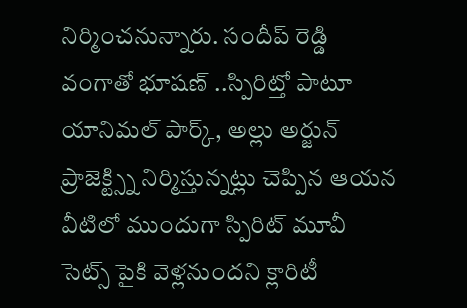నిర్మించనున్నారు. సందీప్ రెడ్డి వంగాతో భూషణ్ ..స్పిరిట్తో పాటూ యానిమల్ పార్క్, అల్లు అర్జున్ ప్రాజెక్ట్స్ని నిర్మిస్తున్నట్లు చెప్పిన ఆయన వీటిలో ముందుగా స్పిరిట్ మూవీ సెట్స్ పైకి వెళ్లనుందని క్లారిటీ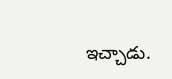ఇచ్చాడు.